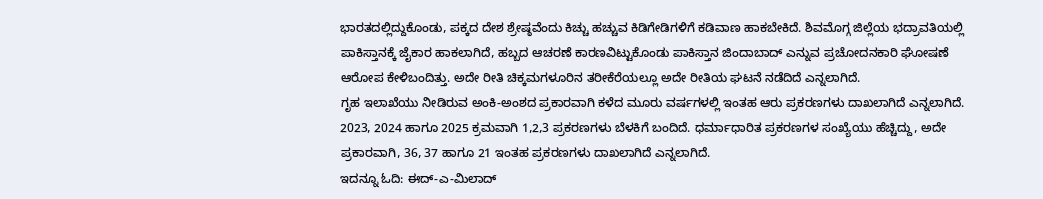ಭಾರತದಲ್ಲಿದ್ದುಕೊಂಡು, ಪಕ್ಕದ ದೇಶ ಶ್ರೇಷ್ಠವೆಂದು ಕಿಚ್ಚು ಹಚ್ಚುವ ಕಿಡಿಗೇಡಿಗಳಿಗೆ ಕಡಿವಾಣ ಹಾಕಬೇಕಿದೆ. ಶಿವಮೊಗ್ಗ ಜಿಲ್ಲೆಯ ಭದ್ರಾವತಿಯಲ್ಲಿ ಪಾಕಿಸ್ತಾನಕ್ಕೆ ಜೈಕಾರ ಹಾಕಲಾಗಿದೆ, ಹಬ್ಬದ ಆಚರಣೆ ಕಾರಣವಿಟ್ಟುಕೊಂಡು ಪಾಕಿಸ್ತಾನ ಜಿಂದಾಬಾದ್ ಎನ್ನುವ ಪ್ರಚೋದನಕಾರಿ ಘೋಷಣೆ ಆರೋಪ ಕೇಳಿಬಂದಿತ್ತು. ಅದೇ ರೀತಿ ಚಿಕ್ಕಮಗಳೂರಿನ ತರೀಕೆರೆಯಲ್ಲೂ ಅದೇ ರೀತಿಯ ಘಟನೆ ನಡೆದಿದೆ ಎನ್ನಲಾಗಿದೆ.
ಗೃಹ ಇಲಾಖೆಯು ನೀಡಿರುವ ಅಂಕಿ-ಅಂಶದ ಪ್ರಕಾರವಾಗಿ ಕಳೆದ ಮೂರು ವರ್ಷಗಳಲ್ಲಿ ಇಂತಹ ಆರು ಪ್ರಕರಣಗಳು ದಾಖಲಾಗಿದೆ ಎನ್ನಲಾಗಿದೆ. 2023, 2024 ಹಾಗೂ 2025 ಕ್ರಮವಾಗಿ 1,2,3 ಪ್ರಕರಣಗಳು ಬೆಳಕಿಗೆ ಬಂದಿದೆ. ಧರ್ಮಾಧಾರಿತ ಪ್ರಕರಣಗಳ ಸಂಖ್ಯೆಯು ಹೆಚ್ಚಿದ್ದು, ಅದೇ ಪ್ರಕಾರವಾಗಿ, 36, 37 ಹಾಗೂ 21 ಇಂತಹ ಪ್ರಕರಣಗಳು ದಾಖಲಾಗಿದೆ ಎನ್ನಲಾಗಿದೆ.
ಇದನ್ನೂ ಓದಿ: ಈದ್-ಎ-ಮಿಲಾದ್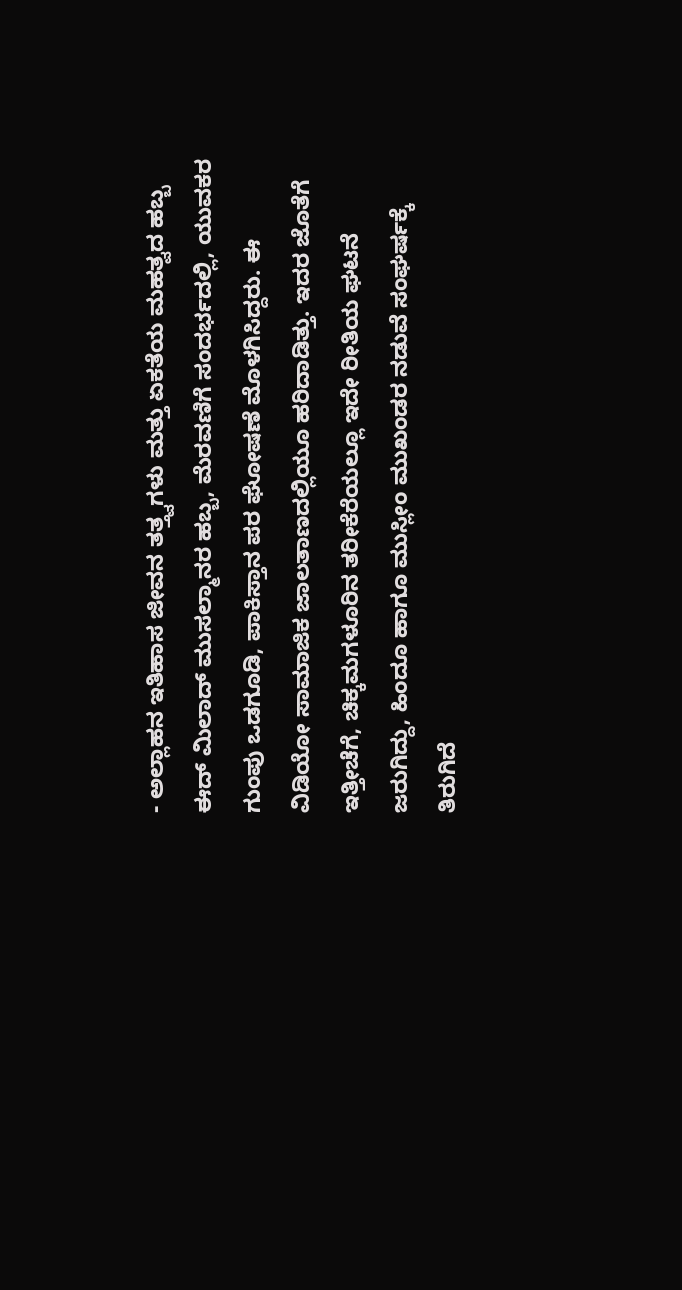- ಅಲ್ಲಾಹನ ಇತಿಹಾಸ ಜೀವನ ತತ್ತ್ವಗಳು ಮತ್ತು ಏಕತೆಯ ಮಹತ್ವದ ಹಬ್ಬ
ಈದ್ ಮಿಲಾದ್ ಮುಸಲ್ಮಾನರ ಹಬ್ಬ, ಮೆರವಣಿಗೆ ಸಂದರ್ಭದಲ್ಲಿ, ಯುವಕರ ಗುಂಪು ಒಡಗೂಡಿ, ಪಾಕಿಸ್ತಾನ ಪರ ಘೋಷಣೆ ಮೊಳಗಿಸಿದ್ದರು. ಈ ವಿಡಿಯೋ ಸಾಮಾಜಿಕ ಜಾಲತಾಣದಲ್ಲಿಯೂ ಹರಿದಾಡಿತ್ತು. ಇದರ ಜೊತೆಗೆ ಇತ್ತೀಚೆಗೆ, ಚಿಕ್ಕಮಗಳೂರಿನ ತರೀಕೆರೆಯಲ್ಲೂ ಇದೇ ರೀತಿಯ ಘಟನೆ ಜರುಗಿದ್ದು, ಹಿಂದೂ ಹಾಗೂ ಮುಸ್ಲೀಂ ಮುಖಂಡರ ನಡುವೆ ಸಂಘರ್ಷಕ್ಕೆ ತಿರುಗಿದೆ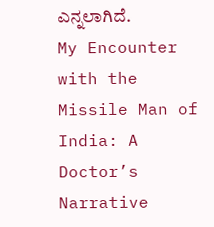ಎನ್ನಲಾಗಿದೆ.
My Encounter with the Missile Man of India: A Doctor’s Narrative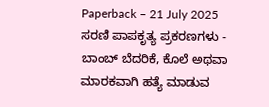Paperback – 21 July 2025
ಸರಣಿ ಪಾಪಕೃತ್ಯ ಪ್ರಕರಣಗಳು -
ಬಾಂಬ್ ಬೆದರಿಕೆ, ಕೊಲೆ ಅಥವಾ ಮಾರಕವಾಗಿ ಹತ್ಯೆ ಮಾಡುವ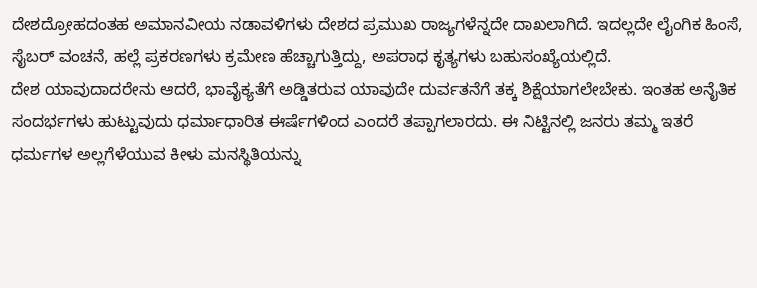ದೇಶದ್ರೋಹದಂತಹ ಅಮಾನವೀಯ ನಡಾವಳಿಗಳು ದೇಶದ ಪ್ರಮುಖ ರಾಜ್ಯಗಳೆನ್ನದೇ ದಾಖಲಾಗಿದೆ. ಇದಲ್ಲದೇ ಲೈಂಗಿಕ ಹಿಂಸೆ, ಸೈಬರ್ ವಂಚನೆ, ಹಲ್ಲೆ ಪ್ರಕರಣಗಳು ಕ್ರಮೇಣ ಹೆಚ್ಚಾಗುತ್ತಿದ್ದು, ಅಪರಾಧ ಕೃತ್ಯಗಳು ಬಹುಸಂಖ್ಯೆಯಲ್ಲಿದೆ.
ದೇಶ ಯಾವುದಾದರೇನು ಆದರೆ, ಭಾವೈಕ್ಯತೆಗೆ ಅಡ್ಡಿತರುವ ಯಾವುದೇ ದುರ್ವತನೆಗೆ ತಕ್ಕ ಶಿಕ್ಷೆಯಾಗಲೇಬೇಕು. ಇಂತಹ ಅನೈತಿಕ ಸಂದರ್ಭಗಳು ಹುಟ್ಟುವುದು ಧರ್ಮಾಧಾರಿತ ಈರ್ಷೆಗಳಿಂದ ಎಂದರೆ ತಪ್ಪಾಗಲಾರದು. ಈ ನಿಟ್ಟಿನಲ್ಲಿ ಜನರು ತಮ್ಮ ಇತರೆ ಧರ್ಮಗಳ ಅಲ್ಲಗೆಳೆಯುವ ಕೀಳು ಮನಸ್ಥಿತಿಯನ್ನು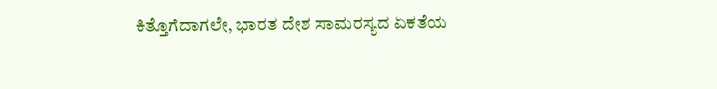ಕಿತ್ತೊಗೆದಾಗಲೇ, ಭಾರತ ದೇಶ ಸಾಮರಸ್ಯದ ಏಕತೆಯ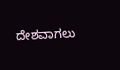ದೇಶವಾಗಲು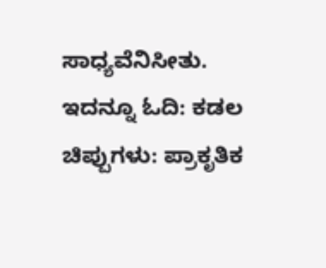ಸಾಧ್ಯವೆನಿಸೀತು.
ಇದನ್ನೂ ಓದಿ: ಕಡಲ ಚಿಪ್ಪುಗಳು: ಪ್ರಾಕೃತಿಕ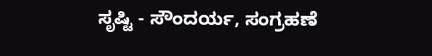ಸೃಷ್ಟಿ - ಸೌಂದರ್ಯ, ಸಂಗ್ರಹಣೆ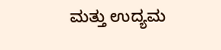ಮತ್ತು ಉದ್ಯಮ